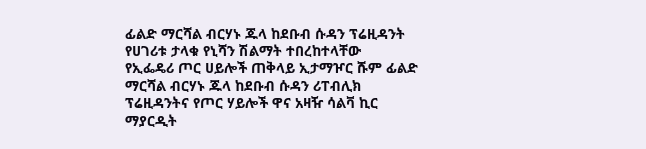ፊልድ ማርሻል ብርሃኑ ጁላ ከደቡብ ሱዳን ፕሬዚዳንት የሀገሪቱ ታላቁ የኒሻን ሽልማት ተበረከተላቸው
የኢፌዴሪ ጦር ሀይሎች ጠቅላይ ኢታማዦር ሹም ፊልድ ማርሻል ብርሃኑ ጁላ ከደቡብ ሱዳን ሪፐብሊክ ፕሬዚዳንትና የጦር ሃይሎች ዋና አዛዥ ሳልቫ ኪር ማያርዲት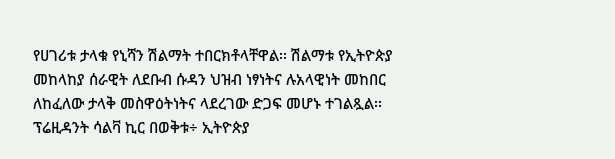የሀገሪቱ ታላቁ የኒሻን ሽልማት ተበርክቶላቸዋል፡፡ ሽልማቱ የኢትዮጵያ መከላከያ ሰራዊት ለደቡብ ሱዳን ህዝብ ነፃነትና ሉአላዊነት መከበር ለከፈለው ታላቅ መስዋዕትነትና ላደረገው ድጋፍ መሆኑ ተገልጿል፡፡ ፕሬዚዳንት ሳልቫ ኪር በወቅቱ÷ ኢትዮጵያ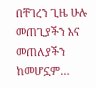በቸገረን ጊዜ ሁሉ መጠጊያችን እና መጠለያችን ከመሆኗም…